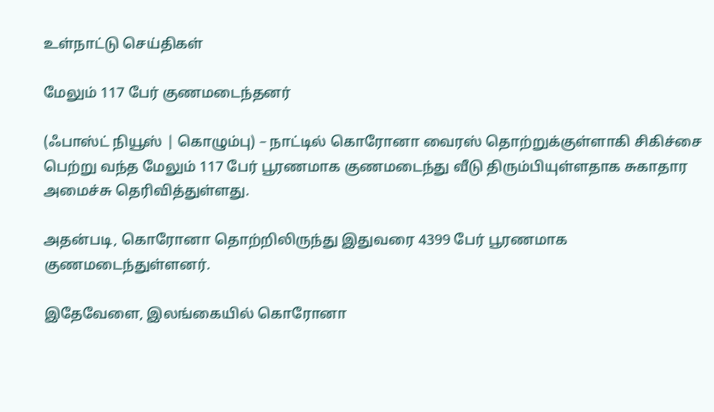உள்நாட்டு செய்திகள்

மேலும் 117 பேர் குணமடைந்தனர்

(ஃபாஸ்ட் நியூஸ் | கொழும்பு) – நாட்டில் கொரோனா வைரஸ் தொற்றுக்குள்ளாகி சிகிச்சை பெற்று வந்த மேலும் 117 பேர் பூரணமாக குணமடைந்து வீடு திரும்பியுள்ளதாக சுகாதார அமைச்சு தெரிவித்துள்ளது.

அதன்படி, கொரோனா தொற்றிலிருந்து இதுவரை 4399 பேர் பூரணமாக குணமடைந்துள்ளனர்.

இதேவேளை, இலங்கையில் கொரோனா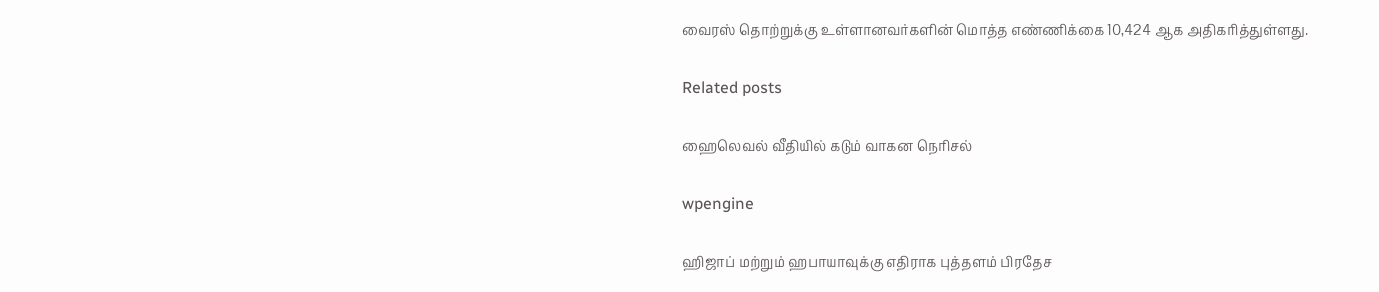வைரஸ் தொற்றுக்கு உள்ளானவர்களின் மொத்த எண்ணிக்கை 10,424 ஆக அதிகரித்துள்ளது.

Related posts

ஹைலெவல் வீதியில் கடும் வாகன நெரிசல்

wpengine

ஹிஜாப் மற்றும் ஹபாயாவுக்கு எதிராக புத்தளம் பிரதேச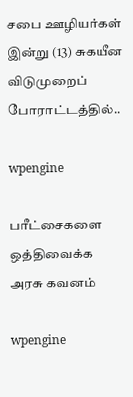சபை ஊழியர்கள் இன்று (13) சுகயீன விடுமுறைப் போராட்டத்தில்..

wpengine

பரீட்சைகளை ஒத்திவைக்க அரசு கவனம்

wpengine